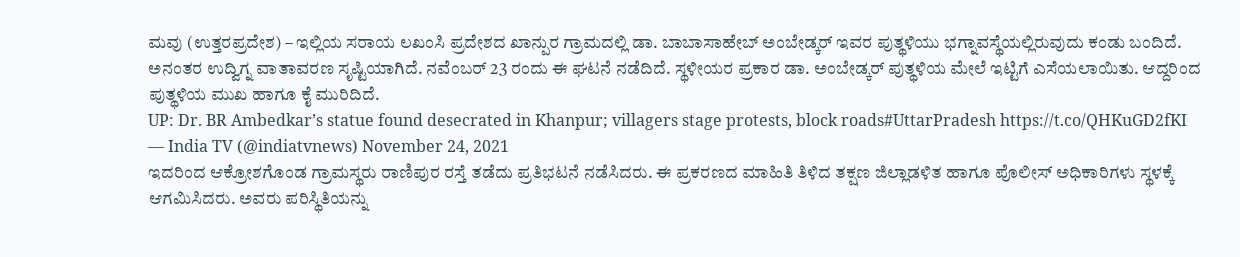ಮವು (ಉತ್ತರಪ್ರದೇಶ) – ಇಲ್ಲಿಯ ಸರಾಯ ಲಖಂಸಿ ಪ್ರದೇಶದ ಖಾನ್ಪುರ ಗ್ರಾಮದಲ್ಲಿ ಡಾ. ಬಾಬಾಸಾಹೇಬ್ ಅಂಬೇಡ್ಕರ್ ಇವರ ಪುತ್ಥಳಿಯು ಭಗ್ನಾವಸ್ಥೆಯಲ್ಲಿರುವುದು ಕಂಡು ಬಂದಿದೆ. ಅನಂತರ ಉದ್ವಿಗ್ನ ವಾತಾವರಣ ಸೃಷ್ಟಿಯಾಗಿದೆ. ನವೆಂಬರ್ 23 ರಂದು ಈ ಘಟನೆ ನಡೆದಿದೆ. ಸ್ಥಳೀಯರ ಪ್ರಕಾರ ಡಾ. ಅಂಬೇಡ್ಕರ್ ಪುತ್ಥಳಿಯ ಮೇಲೆ ಇಟ್ಟಿಗೆ ಎಸೆಯಲಾಯಿತು. ಆದ್ದರಿಂದ ಪುತ್ಥಳಿಯ ಮುಖ ಹಾಗೂ ಕೈ ಮುರಿದಿದೆ.
UP: Dr. BR Ambedkar’s statue found desecrated in Khanpur; villagers stage protests, block roads#UttarPradesh https://t.co/QHKuGD2fKI
— India TV (@indiatvnews) November 24, 2021
ಇದರಿಂದ ಆಕ್ರೋಶಗೊಂಡ ಗ್ರಾಮಸ್ಥರು ರಾಣಿಪುರ ರಸ್ತೆ ತಡೆದು ಪ್ರತಿಭಟನೆ ನಡೆಸಿದರು. ಈ ಪ್ರಕರಣದ ಮಾಹಿತಿ ತಿಳಿದ ತಕ್ಷಣ ಜಿಲ್ಲಾಡಳಿತ ಹಾಗೂ ಪೊಲೀಸ್ ಅಧಿಕಾರಿಗಳು ಸ್ಥಳಕ್ಕೆ ಆಗಮಿಸಿದರು. ಅವರು ಪರಿಸ್ಥಿತಿಯನ್ನು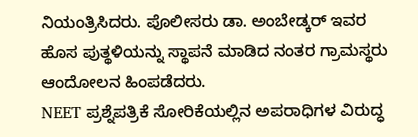ನಿಯಂತ್ರಿಸಿದರು. ಪೊಲೀಸರು ಡಾ. ಅಂಬೇಡ್ಕರ್ ಇವರ ಹೊಸ ಪುತ್ಥಳಿಯನ್ನು ಸ್ಥಾಪನೆ ಮಾಡಿದ ನಂತರ ಗ್ರಾಮಸ್ಥರು ಆಂದೋಲನ ಹಿಂಪಡೆದರು.
NEET ಪ್ರಶ್ನೆಪತ್ರಿಕೆ ಸೋರಿಕೆಯಲ್ಲಿನ ಅಪರಾಧಿಗಳ ವಿರುದ್ಧ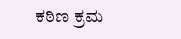ಕಠಿಣ ಕ್ರಮ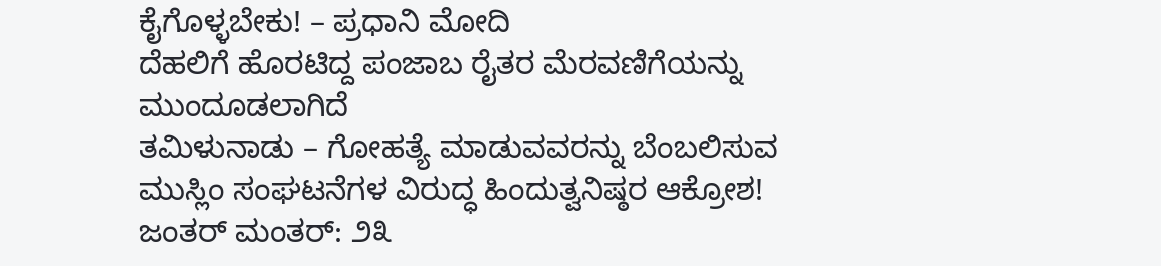ಕೈಗೊಳ್ಳಬೇಕು! – ಪ್ರಧಾನಿ ಮೋದಿ
ದೆಹಲಿಗೆ ಹೊರಟಿದ್ದ ಪಂಜಾಬ ರೈತರ ಮೆರವಣಿಗೆಯನ್ನು ಮುಂದೂಡಲಾಗಿದೆ
ತಮಿಳುನಾಡು – ಗೋಹತ್ಯೆ ಮಾಡುವವರನ್ನು ಬೆಂಬಲಿಸುವ ಮುಸ್ಲಿಂ ಸಂಘಟನೆಗಳ ವಿರುದ್ಧ ಹಿಂದುತ್ವನಿಷ್ಠರ ಆಕ್ರೋಶ!
ಜಂತರ್ ಮಂತರ್: ೨೩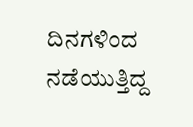ದಿನಗಳಿಂದ ನಡೆಯುತ್ತಿದ್ದ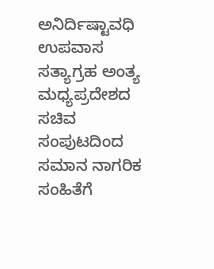ಅನಿರ್ದಿಷ್ಟಾವಧಿ ಉಪವಾಸ ಸತ್ಯಾಗ್ರಹ ಅಂತ್ಯ
ಮಧ್ಯಪ್ರದೇಶದ ಸಚಿವ ಸಂಪುಟದಿಂದ ಸಮಾನ ನಾಗರಿಕ ಸಂಹಿತೆಗೆ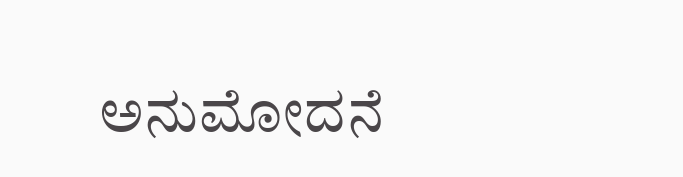ಅನುಮೋದನೆ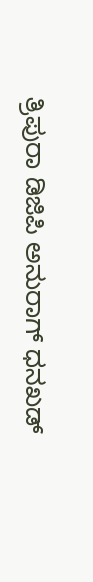ತ್ರಿಪುರಾ ಡಿಜಿಪಿ ಅನುರಾಗ್ ಧನಖಡ್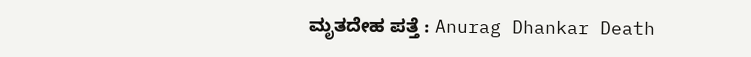ಮೃತದೇಹ ಪತ್ತೆ : Anurag Dhankar Death